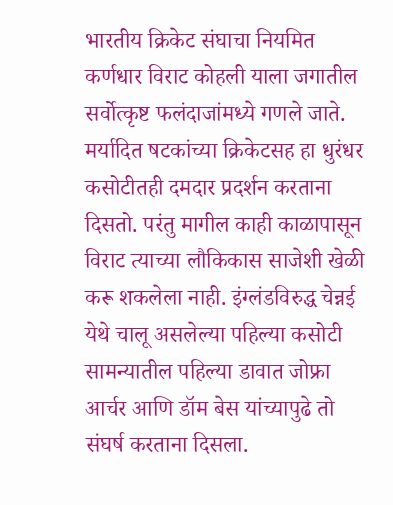भारतीय क्रिकेट संघाचा नियमित कर्णधार विराट कोहली याला जगातील सर्वोत्कृष्ट फलंदाजांमध्ये गणले जाते. मर्यादित षटकांच्या क्रिकेटसह हा धुरंधर कसोटीतही दमदार प्रदर्शन करताना दिसतो. परंतु मागील काही काळापासून विराट त्याच्या लौकिकास साजेशी खेळी करू शकलेला नाही. इंग्लंडविरुद्ध चेन्नई येथे चालू असलेल्या पहिल्या कसोटी सामन्यातील पहिल्या डावात जोफ्रा आर्चर आणि डॉम बेस यांच्यापुढे तो संघर्ष करताना दिसला.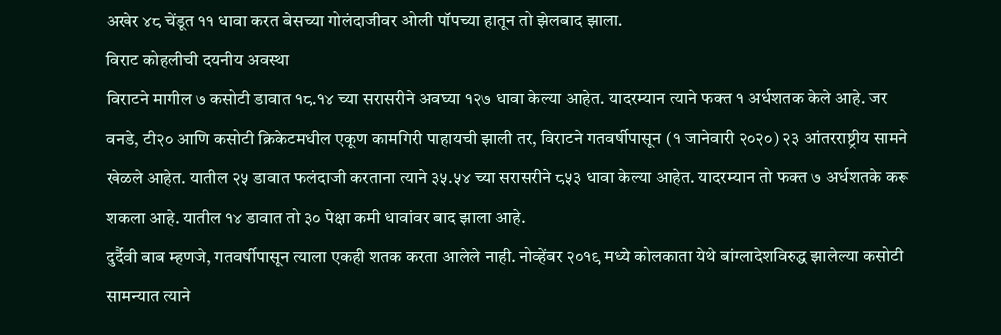अखेर ४८ चेंडूत ११ धावा करत बेसच्या गोलंदाजीवर ओली पॉपच्या हातून तो झेलबाद झाला.
विराट कोहलीची दयनीय अवस्था
विराटने मागील ७ कसोटी डावात १८.१४ च्या सरासरीने अवघ्या १२७ धावा केल्या आहेत. यादरम्यान त्याने फक्त १ अर्धशतक केले आहे. जर वनडे, टी२० आणि कसोटी क्रिकेटमधील एकूण कामगिरी पाहायची झाली तर, विराटने गतवर्षीपासून (१ जानेवारी २०२०) २३ आंतरराष्ट्रीय सामने खेळले आहेत. यातील २५ डावात फलंदाजी करताना त्याने ३५.५४ च्या सरासरीने ८५३ धावा केल्या आहेत. यादरम्यान तो फक्त ७ अर्धशतके करू शकला आहे. यातील १४ डावात तो ३० पेक्षा कमी धावांवर बाद झाला आहे.
दुर्दैवी बाब म्हणजे, गतवर्षीपासून त्याला एकही शतक करता आलेले नाही. नोव्हेंबर २०१९ मध्ये कोलकाता येथे बांग्लादेशविरुद्ध झालेल्या कसोटी सामन्यात त्याने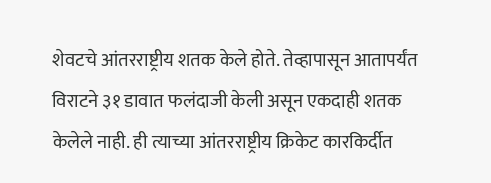शेवटचे आंतरराष्ट्रीय शतक केले होते. तेव्हापासून आतापर्यंत विराटने ३१ डावात फलंदाजी केली असून एकदाही शतक केलेले नाही. ही त्याच्या आंतरराष्ट्रीय क्रिकेट कारकिर्दीत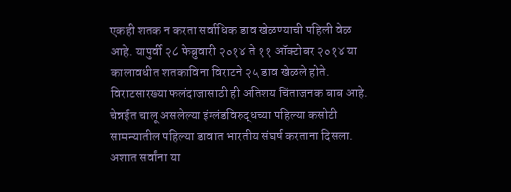एकही शतक न करता सर्वाधिक डाव खेळण्याची पहिली वेळ आहे. यापुर्वी २८ फेब्रुवारी २०१४ ते ११ ऑक्टोबर २०१४ या कालावधीत शतकाविना विराटने २५ डाव खेळले होते.
विराटसारख्या फलंदाजासाठी ही अतिशय चिंताजनक बाब आहे. चेन्नईत चालू असलेल्या इंग्लंडविरुद्धच्या पहिल्या कसोटी सामन्यातील पहिल्या डावात भारतीय संघर्ष करताना दिसला. अशात सर्वांना या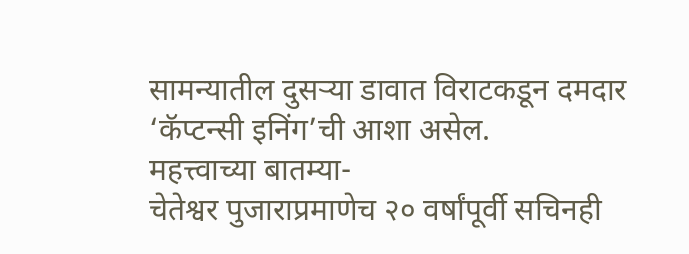सामन्यातील दुसऱ्या डावात विराटकडून दमदार ‘कॅप्टन्सी इनिंग’ची आशा असेल.
महत्त्वाच्या बातम्या-
चेतेश्वर पुजाराप्रमाणेच २० वर्षांपूर्वी सचिनही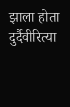झाला होता दुर्दैवीरित्या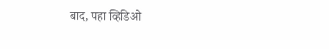बाद, पहा व्हिडिओ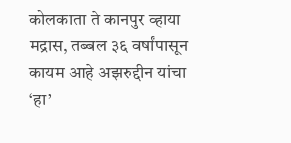कोलकाता ते कानपुर व्हाया मद्रास, तब्बल ३६ वर्षांपासून कायम आहे अझरुद्दीन यांचा ‘हा’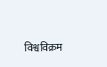विश्वविक्रम